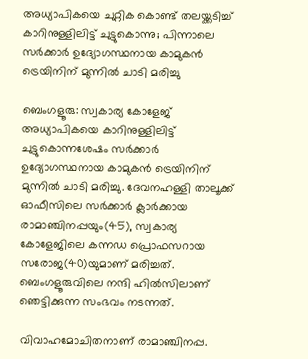അധ്യാപികയെ ചുറ്റിക കൊണ്ട് തലയ്ക്കടിച്ച് കാറിനുള്ളിലിട്ട് ചുട്ടുകൊന്നു; പിന്നാലെ സര്‍ക്കാര്‍ ഉദ്യോഗസ്ഥനായ കാമുകന്‍ ട്രെയിനിന് മുന്നില്‍ ചാടി മരിച്ചു

ബെംഗളൂരു: സ്വകാര്യ കോളേജ് അധ്യാപികയെ കാറിനുള്ളിലിട്ട് ചുട്ടുകൊന്നശേഷം സര്‍ക്കാര്‍ ഉദ്യോഗസ്ഥനായ കാമുകന്‍ ട്രെയിനിന് മുന്നില്‍ ചാടി മരിച്ചു. ദേവനഹള്ളി താലൂക്ക് ഓഫീസിലെ സര്‍ക്കാര്‍ ക്ലാര്‍ക്കായ രാമാഞ്ചിനപ്പയും(45), സ്വകാര്യ കോളേജിലെ കന്നഡ പ്രൊഫസറായ സരോജ(40)യുമാണ് മരിച്ചത്. ബെംഗളൂരുവിലെ നന്ദി ഹില്‍സിലാണ് ഞെട്ടിക്കുന്ന സംഭവം നടന്നത്.

വിവാഹമോചിതനാണ് രാമാഞ്ചിനപ്പ.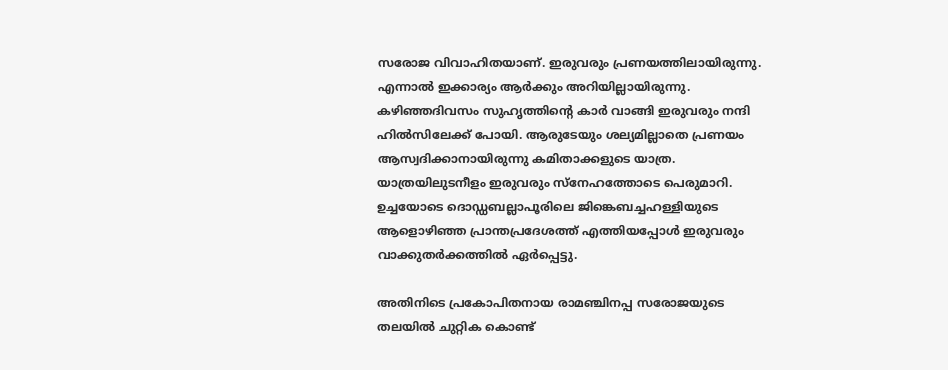സരോജ വിവാഹിതയാണ്. ഇരുവരും പ്രണയത്തിലായിരുന്നു. എന്നാല്‍ ഇക്കാര്യം ആര്‍ക്കും അറിയില്ലായിരുന്നു. കഴിഞ്ഞദിവസം സുഹൃത്തിന്റെ കാര്‍ വാങ്ങി ഇരുവരും നന്ദി ഹില്‍സിലേക്ക് പോയി. ആരുടേയും ശല്യമില്ലാതെ പ്രണയം ആസ്വദിക്കാനായിരുന്നു കമിതാക്കളുടെ യാത്ര. യാത്രയിലുടനീളം ഇരുവരും സ്‌നേഹത്തോടെ പെരുമാറി. ഉച്ചയോടെ ദൊഡ്ഡബല്ലാപൂരിലെ ജിങ്കെബച്ചഹള്ളിയുടെ ആളൊഴിഞ്ഞ പ്രാന്തപ്രദേശത്ത് എത്തിയപ്പോള്‍ ഇരുവരും വാക്കുതര്‍ക്കത്തില്‍ ഏര്‍പ്പെട്ടു.

അതിനിടെ പ്രകോപിതനായ രാമഞ്ചിനപ്പ സരോജയുടെ തലയില്‍ ചുറ്റിക കൊണ്ട്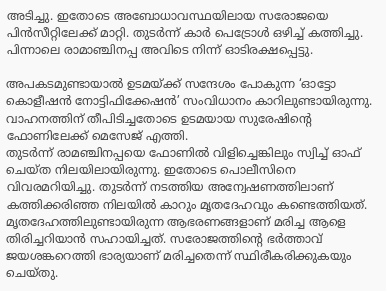അടിച്ചു. ഇതോടെ അബോധാവസ്ഥയിലായ സരോജയെ പിന്‍സീറ്റിലേക്ക് മാറ്റി. തുടര്‍ന്ന് കാര്‍ പെട്രോള്‍ ഒഴിച്ച് കത്തിച്ചു. പിന്നാലെ രാമാഞ്ചിനപ്പ അവിടെ നിന്ന് ഓടിരക്ഷപ്പെട്ടു.

അപകടമുണ്ടായാല്‍ ഉടമയ്ക്ക് സന്ദേശം പോകുന്ന ‘ഓട്ടോ കൊളീഷന്‍ നോട്ടിഫിക്കേഷന്‍’ സംവിധാനം കാറിലുണ്ടായിരുന്നു. വാഹനത്തിന് തീപിടിച്ചതോടെ ഉടമയായ സുരേഷിന്റെ ഫോണിലേക്ക് മെസേജ് എത്തി.
തുടര്‍ന്ന് രാമഞ്ചിനപ്പയെ ഫോണില്‍ വിളിച്ചെങ്കിലും സ്വിച്ച് ഓഫ് ചെയ്ത നിലയിലായിരുന്നു. ഇതോടെ പൊലീസിനെ വിവരമറിയിച്ചു. തുടര്‍ന്ന് നടത്തിയ അന്വേഷണത്തിലാണ് കത്തിക്കരിഞ്ഞ നിലയില്‍ കാറും മൃതദേഹവും കണ്ടെത്തിയത്. മൃതദേഹത്തിലുണ്ടായിരുന്ന ആഭരണങ്ങളാണ് മരിച്ച ആളെ തിരിച്ചറിയാന്‍ സഹായിച്ചത്. സരോജത്തിന്റെ ഭര്‍ത്താവ് ജയശങ്കറെത്തി ഭാര്യയാണ് മരിച്ചതെന്ന് സ്ഥിരീകരിക്കുകയും ചെയ്തു.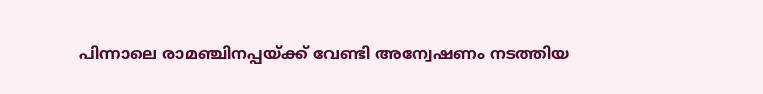പിന്നാലെ രാമഞ്ചിനപ്പയ്ക്ക് വേണ്ടി അന്വേഷണം നടത്തിയ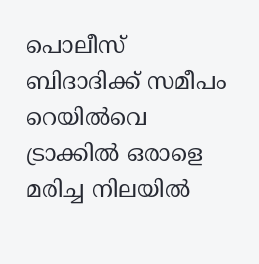പൊലീസ് ബിദാദിക്ക് സമീപം റെയില്‍വെ ട്രാക്കില്‍ ഒരാളെ മരിച്ച നിലയില്‍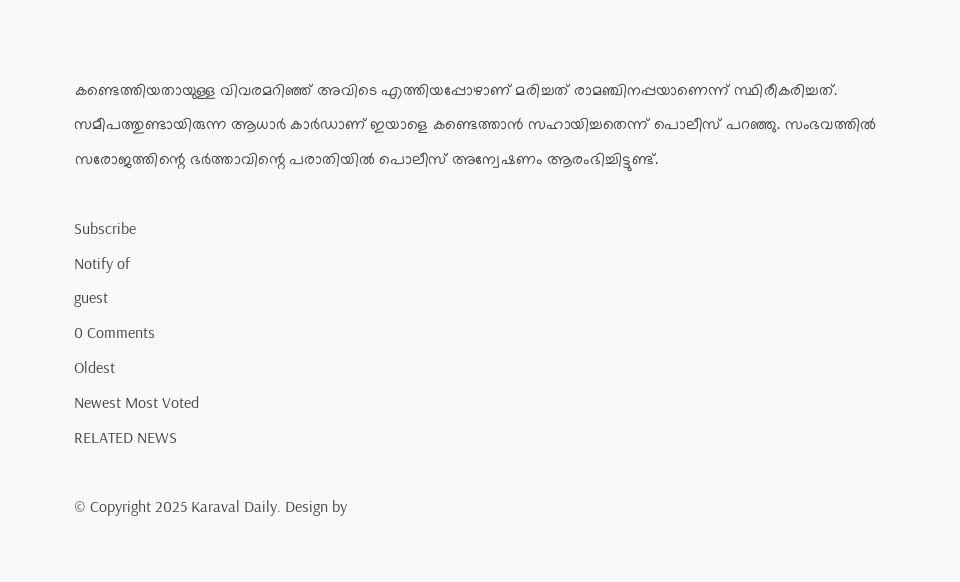കണ്ടെത്തിയതായുള്ള വിവരമറിഞ്ഞ് അവിടെ എത്തിയപ്പോഴാണ് മരിച്ചത് രാമഞ്ചിനപ്പയാണെന്ന് സ്ഥിരീകരിച്ചത്. സമീപത്തുണ്ടായിരുന്ന ആധാര്‍ കാര്‍ഡാണ് ഇയാളെ കണ്ടെത്താന്‍ സഹായിച്ചതെന്ന് പൊലീസ് പറഞ്ഞു. സംഭവത്തില്‍ സരോജത്തിന്റെ ഭര്‍ത്താവിന്റെ പരാതിയില്‍ പൊലീസ് അന്വേഷണം ആരംഭിച്ചിട്ടുണ്ട്.

Subscribe
Notify of
guest
0 Comments
Oldest
Newest Most Voted
RELATED NEWS

© Copyright 2025 Karaval Daily. Design by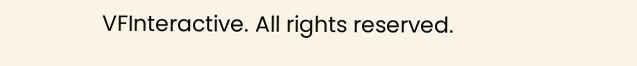VFInteractive. All rights reserved.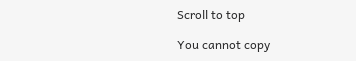Scroll to top

You cannot copy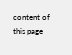content of this page